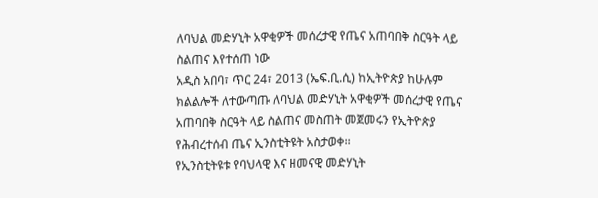ለባህል መድሃኒት አዋቂዎች መሰረታዊ የጤና አጠባበቅ ስርዓት ላይ ስልጠና እየተሰጠ ነው
አዲስ አበባ፣ ጥር 24፣ 2013 (ኤፍ.ቢ.ሲ) ከኢትዮጵያ ከሁሉም ክልልሎች ለተውጣጡ ለባህል መድሃኒት አዋቂዎች መሰረታዊ የጤና አጠባበቅ ስርዓት ላይ ስልጠና መስጠት መጀመሩን የኢትዮጵያ የሕብረተሰብ ጤና ኢንስቲትዩት አስታወቀ፡፡
የኢንስቲትዩቱ የባህላዊ እና ዘመናዊ መድሃኒት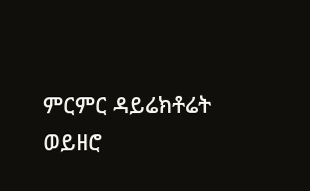ምርምር ዳይሬክቶሬት ወይዘሮ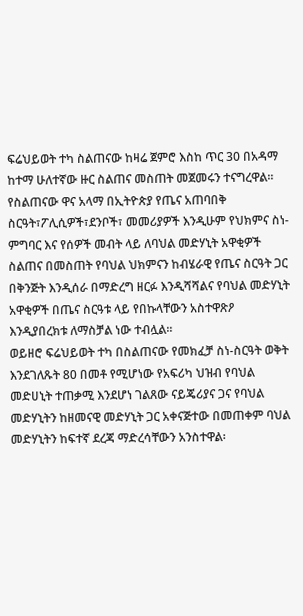ፍሬህይወት ተካ ስልጠናው ከዛሬ ጀምሮ እስከ ጥር 30 በአዳማ ከተማ ሁለተኛው ዙር ስልጠና መስጠት መጀመሩን ተናግረዋል፡፡
የስልጠናው ዋና አላማ በኢትዮጵያ የጤና አጠባበቅ ስርዓት፣ፖሊሲዎች፣ደንቦች፣ መመሪያዎች እንዲሁም የህክምና ስነ-ምግባር እና የሰዎች መብት ላይ ለባህል መድሃኒት አዋቂዎች ስልጠና በመስጠት የባህል ህክምናን ከብሄራዊ የጤና ስርዓት ጋር በቅንጅት እንዲሰራ በማድረግ ዘርፉ እንዲሻሻልና የባህል መድሃኒት አዋቂዎች በጤና ስርዓቱ ላይ የበኩላቸውን አስተዋጽዖ እንዲያበረክቱ ለማስቻል ነው ተብሏል፡፡
ወይዘሮ ፍሬህይወት ተካ በስልጠናው የመክፈቻ ስነ-ስርዓት ወቅት እንደገለጹት 80 በመቶ የሚሆነው የአፍሪካ ህዝብ የባህል መድሀኒት ተጠቃሚ እንደሆነ ገልጸው ናይጄሪያና ጋና የባህል መድሃኒትን ከዘመናዊ መድሃኒት ጋር አቀናጅተው በመጠቀም ባህል መድሃኒትን ከፍተኛ ደረጃ ማድረሳቸውን አንስተዋል፡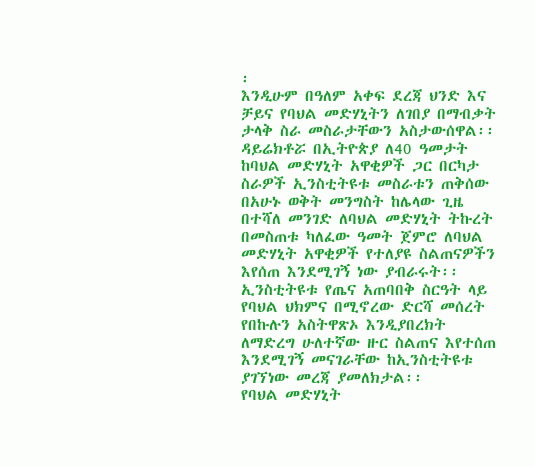፡
እንዲሁም በዓለም አቀፍ ደረጃ ህንድ እና ቻይና የባህል መድሃኒትን ለገበያ በማብቃት ታላቅ ስራ መስራታቸውን አስታውሰዋል፡፡
ዳይሬክቶሯ በኢትዮጵያ ለ40 ዓመታት ከባህል መድሃኒት አዋቂዎች ጋር በርካታ ስራዎች ኢንስቲትዩቱ መስራቱን ጠቅሰው በአሁኑ ወቅት መንግስት ከሌላው ጊዜ በተሻለ መንገድ ለባህል መድሃኒት ትኩረት በመስጠቱ ካለፈው ዓመት ጀምሮ ለባህል መድሃኒት አዋቂዎች የተለያዩ ስልጠናዎችን እየሰጠ እንደሚገኝ ነው ያብራሩት፡፡
ኢንስቲትዩቱ የጤና አጠባበቅ ስርዓት ላይ የባህል ህክምና በሚኖረው ድርሻ መሰረት የበኩሉን አስትዋጽኦ እንዲያበረክት ለማድረግ ሁለተኛው ዙር ስልጠና እየተሰጠ እንደሚገኝ መናገራቸው ከኢንስቲትዩቱ ያገኘነው መረጃ ያመለክታል፡፡
የባህል መድሃኒት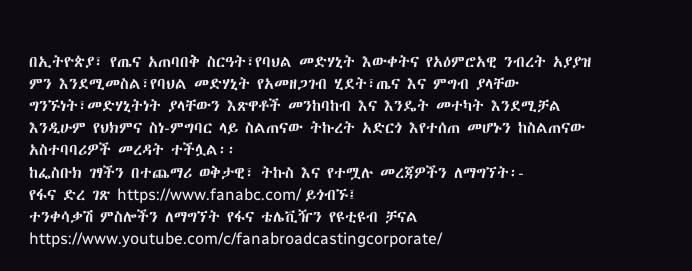በኢትዮጵያ፣ የጤና አጠባበቅ ስርዓት፣የባህል መድሃኒት እውቀትና የአዕምሮአዊ ንብረት አያያዝ ምን እንደሚመስል፣የባህል መድሃኒት የአመዘጋገብ ሂደት፣ጤና እና ምግብ ያላቸው ግንኙነት፣መድሃኒትነት ያላቸውን እጽዋቶች መንከባከብ እና እንዴት መተካት እንደሚቻል እንዲሁም የህክምና ስነ-ምግባር ላይ ስልጠናው ትኩረት አድርጎ እየተሰጠ መሆኑን ከስልጠናው አስተባባሪዎች መረዳት ተችሏል፡፡
ከፌስቡክ ገፃችን በተጨማሪ ወቅታዊ፣ ትኩስ እና የተሟሉ መረጃዎችን ለማግኘት፡-
የፋና ድረ ገጽ https://www.fanabc.com/ ይጎብኙ፤
ተንቀሳቃሽ ምስሎችን ለማግኘት የፋና ቴሌቪዥን የዩቲዩብ ቻናል https://www.youtube.com/c/fanabroadcastingcorporate/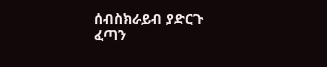ሰብስክራይብ ያድርጉ
ፈጣን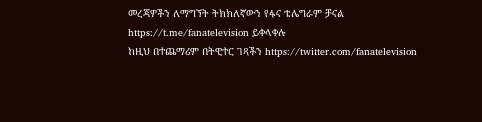መረጃዎችን ለማግኘት ትክክለኛውን የፋና ቴሌግራም ቻናል https://t.me/fanatelevision ይቀላቀሉ
ከዚህ በተጨማሪም በትዊተር ገጻችን https://twitter.com/fanatelevision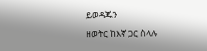ይወዳጁን
ዘወትር ከእኛ ጋር ስላሉ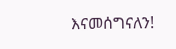እናመሰግናለን!